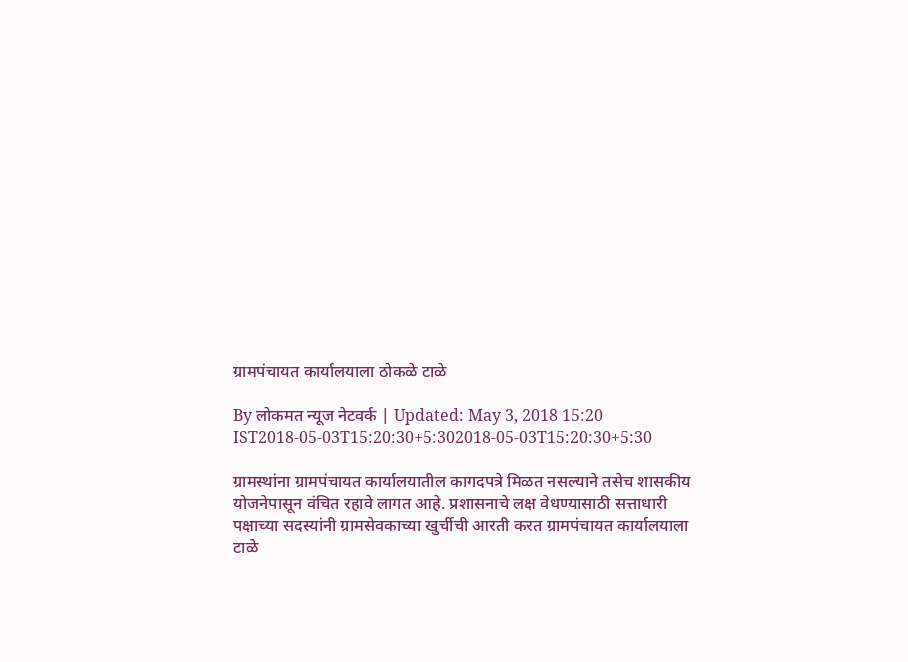ग्रामपंचायत कार्यालयाला ठोकळे टाळे

By लोकमत न्यूज नेटवर्क | Updated: May 3, 2018 15:20 IST2018-05-03T15:20:30+5:302018-05-03T15:20:30+5:30

ग्रामस्थांना ग्रामपंचायत कार्यालयातील कागदपत्रे मिळत नसल्याने तसेच शासकीय योजनेपासून वंचित रहावे लागत आहे. प्रशासनाचे लक्ष वेधण्यासाठी सत्ताधारी पक्षाच्या सदस्यांनी ग्रामसेवकाच्या खुर्चीची आरती करत ग्रामपंचायत कार्यालयाला टाळे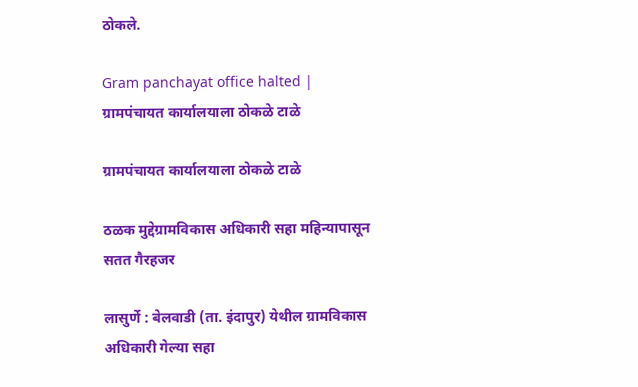ठोकले.

Gram panchayat office halted | ग्रामपंचायत कार्यालयाला ठोकळे टाळे

ग्रामपंचायत कार्यालयाला ठोकळे टाळे

ठळक मुद्देग्रामविकास अधिकारी सहा महिन्यापासून सतत गैरहजर

लासुर्णे : बेलवाडी (ता. इंदापुर) येथील ग्रामविकास अधिकारी गेल्या सहा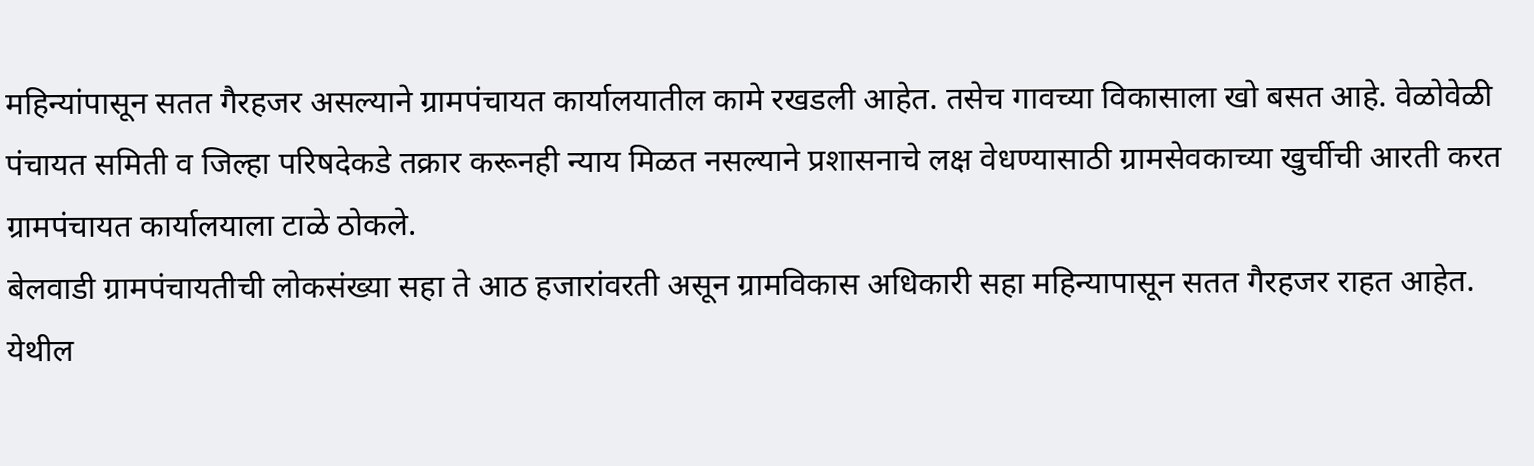महिन्यांपासून सतत गैरहजर असल्याने ग्रामपंचायत कार्यालयातील कामे रखडली आहेत. तसेच गावच्या विकासाला खो बसत आहे. वेळोवेळी पंचायत समिती व जिल्हा परिषदेकडे तक्रार करूनही न्याय मिळत नसल्याने प्रशासनाचे लक्ष वेधण्यासाठी ग्रामसेवकाच्या खुर्चीची आरती करत ग्रामपंचायत कार्यालयाला टाळे ठोकले.
बेलवाडी ग्रामपंचायतीची लोकसंख्या सहा ते आठ हजारांवरती असून ग्रामविकास अधिकारी सहा महिन्यापासून सतत गैरहजर राहत आहेत. येथील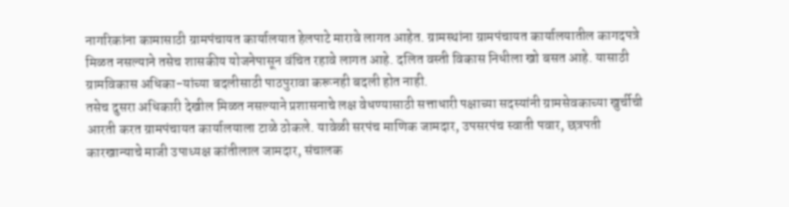नागरिकांना कामासाठी ग्रामपंचायत कार्यालयात हेलपाटे मारावे लागत आहेत. ग्रामस्थांना ग्रामपंचायत कार्यालयातील कागदपत्रे मिळत नसल्याने तसेच शासकीय योजनेपासून वंचित रहावे लागत आहे. दलित वस्ती विकास निधीला खो बसत आहे. यासाठी ग्रामविकास अधिका-यांच्या बदलीसाठी पाठपुरावा करूनही बदली होत नाही.
तसेच दुसरा अधिकारी देखील मिळत नसल्याने प्रशासनाचे लक्ष वेधण्यासाठी सत्ताधारी पक्षाच्या सदस्यांनी ग्रामसेवकाच्या खुर्चीची आरती करत ग्रामपंचायत कार्यालयाला टाळे ठोकले. यावेळी सरपंच माणिक जामदार, उपसरपंच स्वाती पवार, छत्रपती कारखान्याचे माजी उपाध्यक्ष कांतीलाल जामदार, संचालक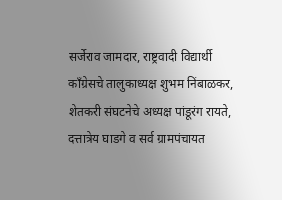सर्जेराव जामदार, राष्ट्रवादी विद्यार्थी काँग्रेसचे तालुकाध्यक्ष शुभम निंबाळकर, शेतकरी संघटनेचे अध्यक्ष पांडूरंग रायते, दत्तात्रेय घाडगे व सर्व ग्रामपंचायत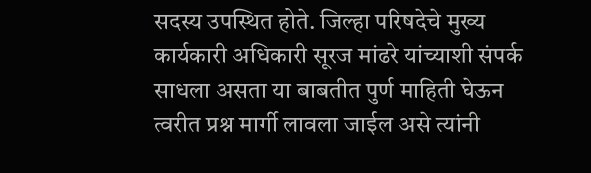सदस्य उपस्थित होते. जिल्हा परिषदेचे मुख्य कार्यकारी अधिकारी सूरज मांढरे यांच्याशी संपर्क साधला असता या बाबतीत पुर्ण माहिती घेऊन त्वरीत प्रश्न मार्गी लावला जाईल असे त्यांनी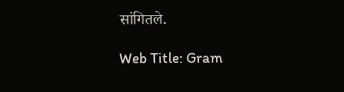सांगितले.

Web Title: Gram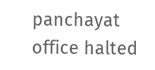panchayat office halted